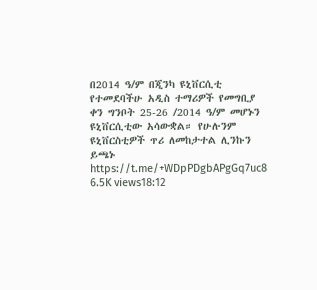በ2014 ዓ/ም በጂንካ ዩኒቨርሲቲ የተመደባችሁ አዲስ ተማሪዎች የመግቢያ ቀን ግንቦት 25-26 /2014 ዓ/ም መሆኑን ዩኒቨርሲቲው አሳውቋል። የሁሉንም ዩኒቨርስቲዎች ጥሪ ለመከታተል ሊንኩን ይጫኑ https://t.me/+WDpPDgbAPgGq7uc8 6.5K views18:12